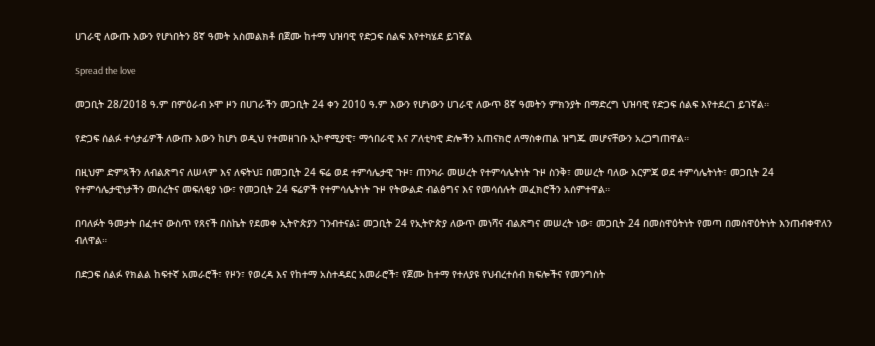ሀገራዊ ለውጡ እውን የሆነበትን 8ኛ ዓመት አስመልክቶ በጀሙ ከተማ ህዝባዊ የድጋፍ ሰልፍ እየተካሄደ ይገኛል

Spread the love

መጋቢት 28/2018 ዓ.ም በምዕራብ ኦሞ ዞን በሀገራችን መጋቢት 24 ቀን 2010 ዓ.ም እውን የሆነውን ሀገራዊ ለውጥ 8ኛ ዓመትን ምክንያት በማድረግ ህዝባዊ የድጋፍ ሰልፍ እየተደረገ ይገኛል።

የድጋፍ ሰልፉ ተሳታፊዎች ለውጡ እውን ከሆነ ወዲህ የተመዘገቡ ኢኮኖሚያዊ፣ ማኅበራዊ እና ፖለቲካዊ ድሎችን አጠናክሮ ለማስቀጠል ዝግጁ መሆናቸውን አረጋግጠዋል።

በዚህም ድምጻችን ለብልጽግና ለሠላም እና ለፍትህ፤ በመጋቢት 24 ፍሬ ወደ ተምሳሌታዊ ጉዞ፣ ጠንካራ መሠረት የተምሳሌትነት ጉዞ ስንቅ፣ መሠረት ባለው እርምጃ ወደ ተምሳሌትነት፣ መጋቢት 24 የተምሳሌታዊነታችን መሰረትና መፍለቂያ ነው፣ የመጋቢት 24 ፍሬዎች የተምሳሌትነት ጉዞ የትውልድ ብልፅግና እና የመሳሰሉት መፈክሮችን አሰምተዋል።

በባለፉት ዓመታት በፈተና ውስጥ የጸናች በስኬት የደመቀ ኢትዮጵያን ገንብተናል፤ መጋቢት 24 የኢትዮጵያ ለውጥ መነሻና ብልጽግና መሠረት ነው፣ መጋቢት 24 በመስዋዕትነት የመጣ በመስዋዕትነት እንጠብቀዋለን ብለዋል።

በድጋፍ ሰልፉ የክልል ከፍተኛ አመራሮች፣ የዞን፣ የወረዳ እና የከተማ አስተዳደር አመራሮች፣ የጀሙ ከተማ የተለያዩ የህብረተሰብ ክፍሎችና የመንግስት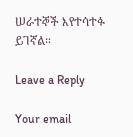ሠራተኞች እየተሳተፉ ይገኛል።

Leave a Reply

Your email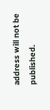address will not be published.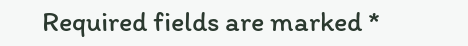Required fields are marked *